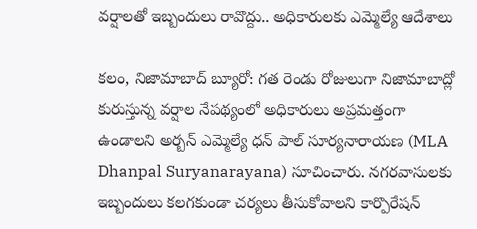వర్షాలతో ఇబ్బందులు రావొద్దు.. అధికారులకు ఎమ్మెల్యే ఆదేశాలు

కలం, నిజామాబాద్ బ్యూరో: గత రెండు రోజులుగా నిజామాబాద్లో కురుస్తున్న వర్షాల నేపథ్యంలో అధికారులు అప్రమత్తంగా ఉండాలని అర్బన్ ఎమ్మెల్యే ధన్ పాల్ సూర్యనారాయణ (MLA Dhanpal Suryanarayana) సూచించారు. నగరవాసులకు ఇబ్బందులు కలగకుండా చర్యలు తీసుకోవాలని కార్పొరేషన్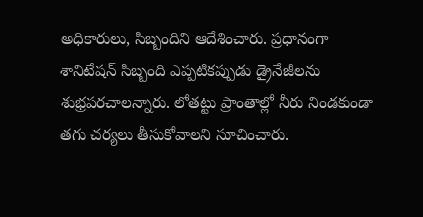అధికారులు, సిబ్బందిని ఆదేశించారు. ప్రధానంగా శానిటేషన్ సిబ్బంది ఎప్పటికప్పుడు డ్రైనేజీలను శుభ్రపరచాలన్నారు. లోతట్టు ప్రాంతాల్లో నీరు నిండకుండా తగు చర్యలు తీసుకోవాలని సూచించారు.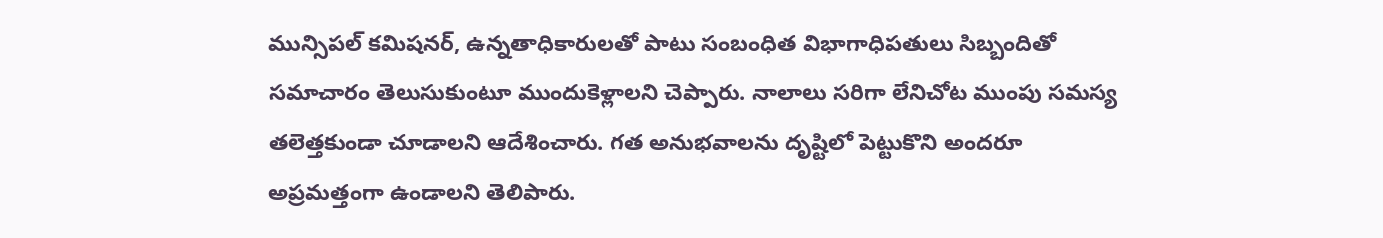మున్సిపల్ కమిషనర్, ఉన్నతాధికారులతో పాటు సంబంధిత విభాగాధిపతులు సిబ్బందితో సమాచారం తెలుసుకుంటూ ముందుకెళ్లాలని చెప్పారు. నాలాలు సరిగా లేనిచోట ముంపు సమస్య తలెత్తకుండా చూడాలని ఆదేశించారు. గత అనుభవాలను దృష్టిలో పెట్టుకొని అందరూ అప్రమత్తంగా ఉండాలని తెలిపారు.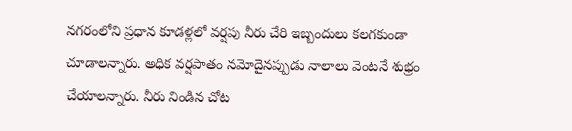నగరంలోని ప్రధాన కూడళ్లలో వర్షపు నీరు చేరి ఇబ్బందులు కలగకుండా చూడాలన్నారు. అధిక వర్షపాతం నమోదైనప్పుడు నాలాలు వెంటనే శుభ్రం చేయాలన్నారు. నీరు నిండిన చోట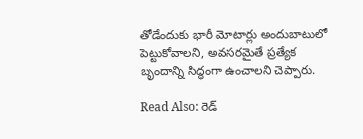తోడేందుకు భారీ మోటార్లు అందుబాటులో పెట్టుకోవాలని, అవసరమైతే ప్రత్యేక బృందాన్ని సిద్ధంగా ఉంచాలని చెప్పారు.

Read Also: రెడ్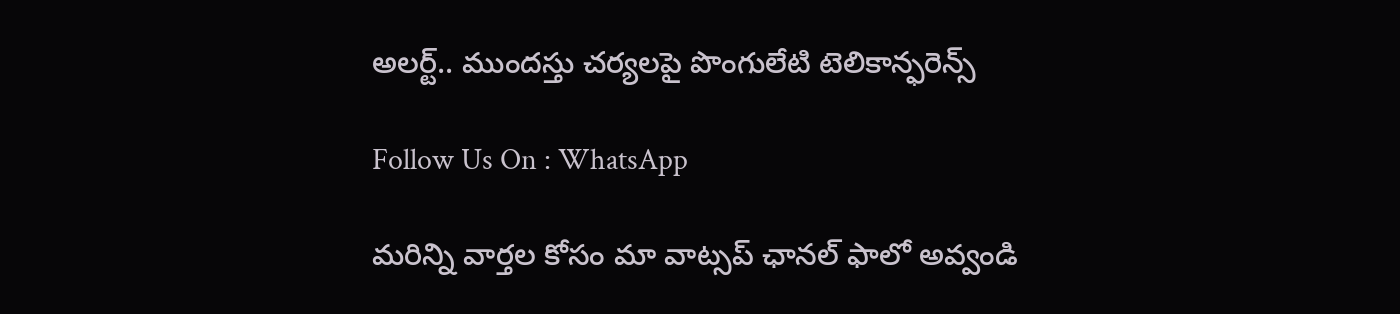అలర్ట్.. ముందస్తు చర్యలపై పొంగులేటి టెలికాన్ఫరెన్స్

Follow Us On : WhatsApp

మ‌రిన్ని వార్త‌ల కోసం మా వాట్స‌ప్ ఛాన‌ల్ ఫాలో అవ్వండి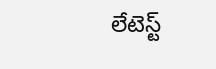లేటెస్ట్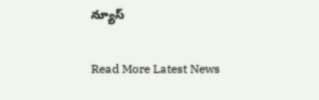న్యూస్‌

Read More Latest News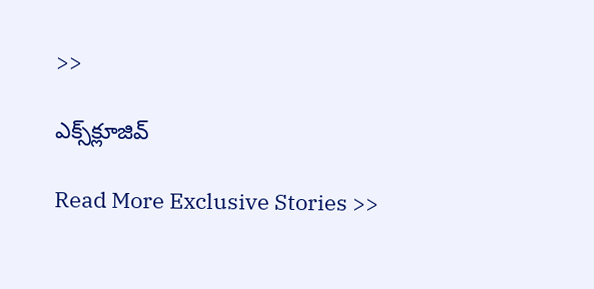>>

ఎక్స్‌క్లూజివ్‌

Read More Exclusive Stories >>